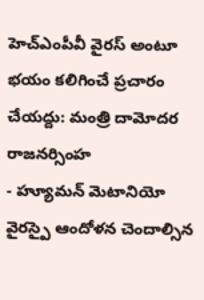హెచ్ఎంపీవీ వైరస్ అంటూ భయం కలిగించే ప్రచారం చేయద్దు: మంత్రి దామోదర రాజనర్సింహ
- హ్యూమన్ మెటానియో వైరస్పై ఆందోళన చెందాల్సిన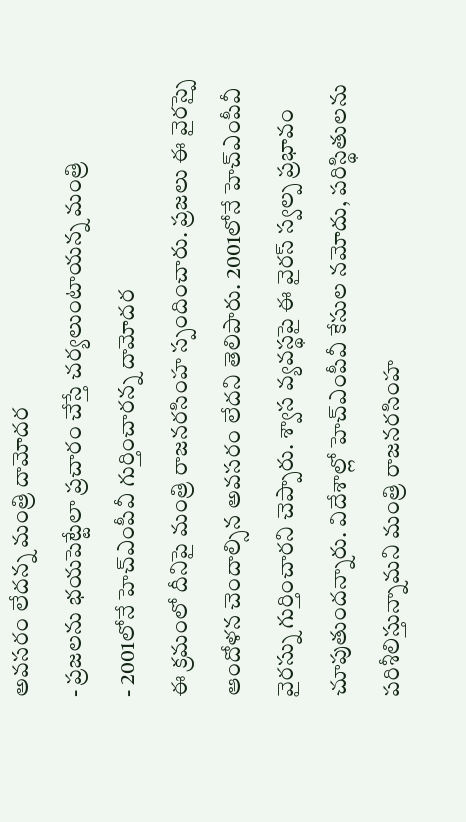అవసరం లేదన్న మంత్రి దామోదర
- ప్రజలను భయపెట్టేలా ప్రచారం చేస్తే చర్యలుంటాయన్న మంత్రి
- 2001లోనే హెచ్ఎంపీవీ గుర్తించారన్న దామోదర
ఈ క్రమంలో దీనిపై మంత్రి రాజనరసింహ స్పందించారు. ప్రజలు ఈ వైరస్పై ఆందోళన చెందాల్సిన అవసరం లేదని తెలిపారు. 2001లోనే హెచ్ఎంపీవీ వైరస్ను గుర్తించారని చెప్పారు. శ్వాస వ్యవస్థపై ఈ వైరస్ స్వల్ప ప్రభావం చూపుతుందన్నారు. విదేశాల్లో హెచ్ఎంపీవీ కేసుల నమోదు, పరిస్థితులను పరిశీలిస్తున్నామని మంత్రి రాజనరసింహ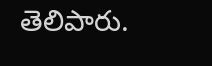తెలిపారు.